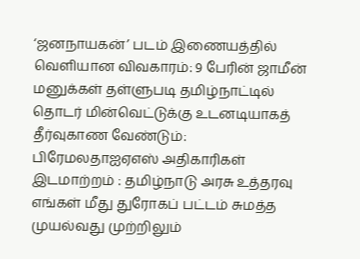‘ஜனநாயகன்’ படம் இணையத்தில் வெளியான விவகாரம்: 9 பேரின் ஜாமீன் மனுக்கள் தள்ளுபடி தமிழ்நாட்டில் தொடர் மின்வெட்டுக்கு உடனடியாகத் தீர்வுகாண வேண்டும்: பிரேமலதாஐஏஎஸ் அதிகாரிகள் இடமாற்றம் : தமிழ்நாடு அரசு உத்தரவு எங்கள் மீது துரோகப் பட்டம் சுமத்த முயல்வது முற்றிலும்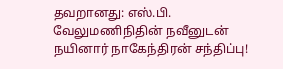தவறானது: எஸ்.பி. வேலுமணிநிதின் நவீனுடன் நயினார் நாகேந்திரன் சந்திப்பு!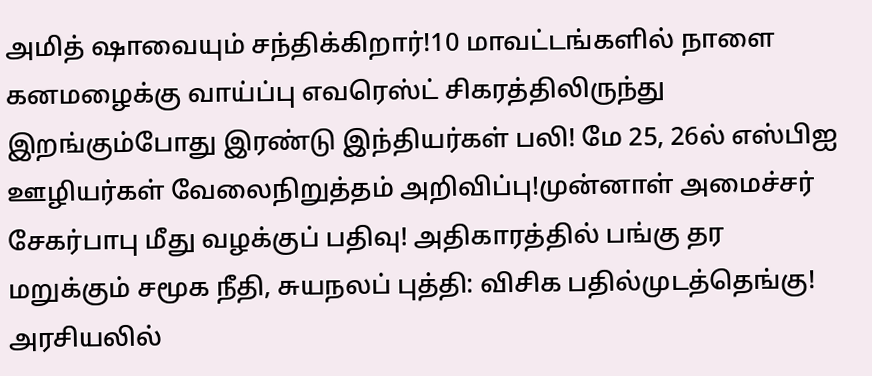அமித் ஷாவையும் சந்திக்கிறார்!10 மாவட்டங்களில் நாளை கனமழைக்கு வாய்ப்பு எவரெஸ்ட் சிகரத்திலிருந்து இறங்கும்போது இரண்டு இந்தியர்கள் பலி! மே 25, 26ல் எஸ்பிஐ ஊழியர்கள் வேலைநிறுத்தம் அறிவிப்பு!முன்னாள் அமைச்சர் சேகர்பாபு மீது வழக்குப் பதிவு! அதிகாரத்தில் பங்கு தர மறுக்கும் சமூக நீதி, சுயநலப் புத்தி: விசிக பதில்முடத்தெங்கு! அரசியலில்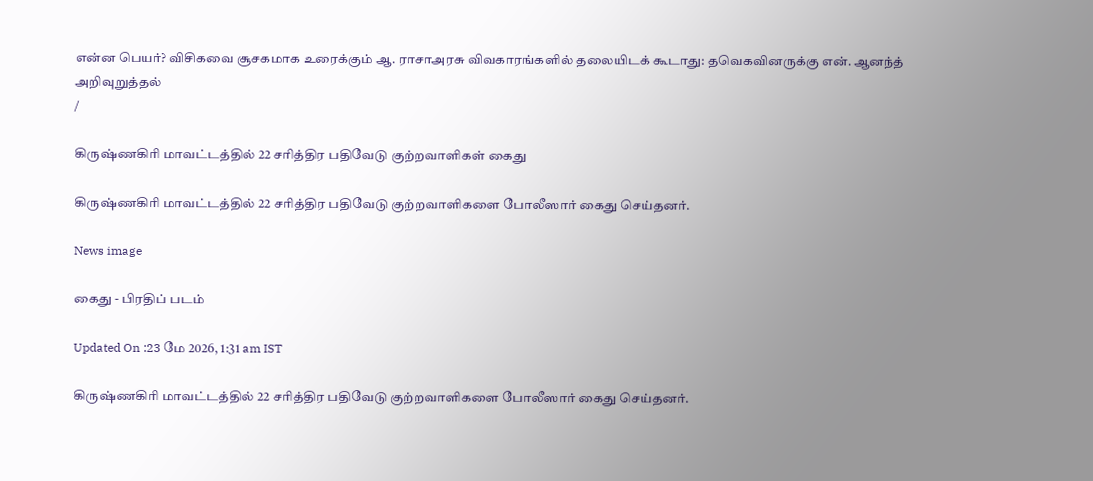என்ன பெயர்? விசிகவை சூசகமாக உரைக்கும் ஆ. ராசாஅரசு விவகாரங்களில் தலையிடக் கூடாது: தவெகவினருக்கு என். ஆனந்த் அறிவுறுத்தல்
/

கிருஷ்ணகிரி மாவட்டத்தில் 22 சரித்திர பதிவேடு குற்றவாளிகள் கைது

கிருஷ்ணகிரி மாவட்டத்தில் 22 சரித்திர பதிவேடு குற்றவாளிகளை போலீஸார் கைது செய்தனர்.

News image

கைது - பிரதிப் படம்

Updated On :23 மே 2026, 1:31 am IST

கிருஷ்ணகிரி மாவட்டத்தில் 22 சரித்திர பதிவேடு குற்றவாளிகளை போலீஸார் கைது செய்தனர்.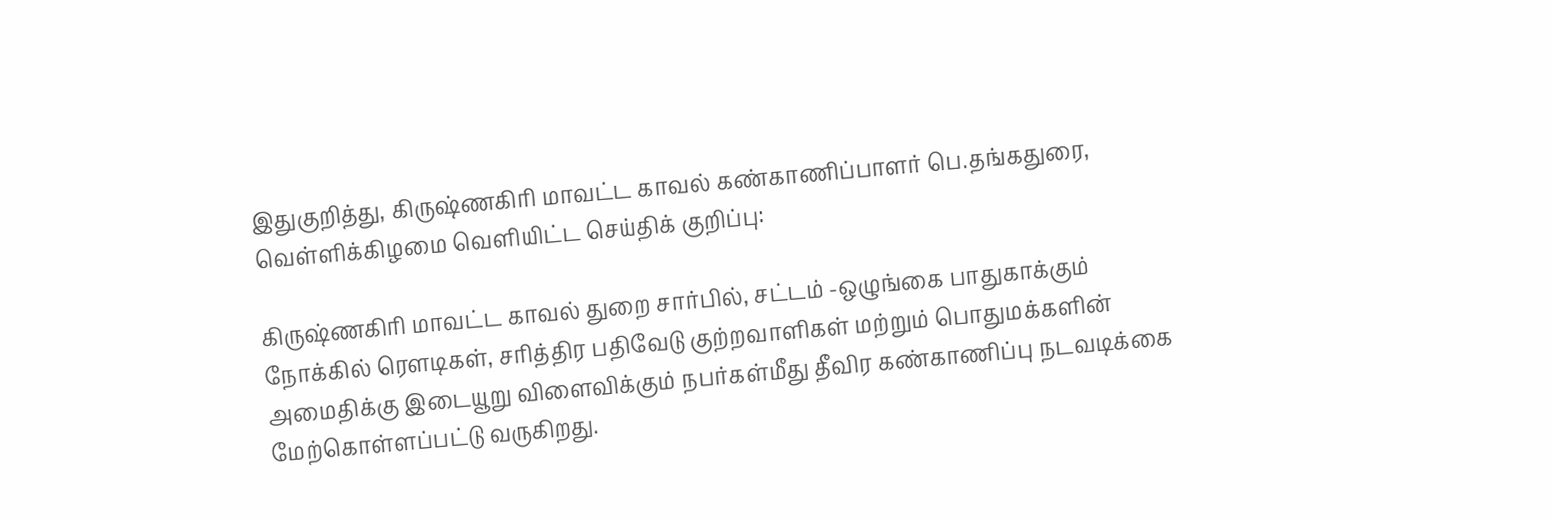இதுகுறித்து, கிருஷ்ணகிரி மாவட்ட காவல் கண்காணிப்பாளர் பெ.தங்கதுரை, வெள்ளிக்கிழமை வெளியிட்ட செய்திக் குறிப்பு:

கிருஷ்ணகிரி மாவட்ட காவல் துறை சார்பில், சட்டம் -ஒழுங்கை பாதுகாக்கும் நோக்கில் ரெளடிகள், சரித்திர பதிவேடு குற்றவாளிகள் மற்றும் பொதுமக்களின் அமைதிக்கு இடையூறு விளைவிக்கும் நபர்கள்மீது தீவிர கண்காணிப்பு நடவடிக்கை மேற்கொள்ளப்பட்டு வருகிறது.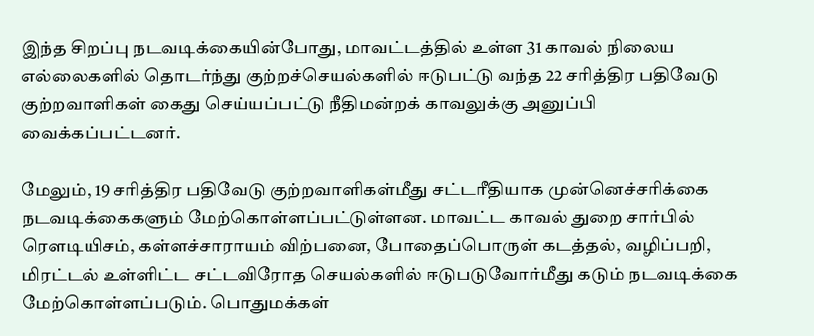இந்த சிறப்பு நடவடிக்கையின்போது, மாவட்டத்தில் உள்ள 31 காவல் நிலைய எல்லைகளில் தொடர்ந்து குற்றச்செயல்களில் ஈடுபட்டு வந்த 22 சரித்திர பதிவேடு குற்றவாளிகள் கைது செய்யப்பட்டு நீதிமன்றக் காவலுக்கு அனுப்பி வைக்கப்பட்டனர்.

மேலும், 19 சரித்திர பதிவேடு குற்றவாளிகள்மீது சட்டரீதியாக முன்னெச்சரிக்கை நடவடிக்கைகளும் மேற்கொள்ளப்பட்டுள்ளன. மாவட்ட காவல் துறை சார்பில் ரெளடியிசம், கள்ளச்சாராயம் விற்பனை, போதைப்பொருள் கடத்தல், வழிப்பறி, மிரட்டல் உள்ளிட்ட சட்டவிரோத செயல்களில் ஈடுபடுவோர்மீது கடும் நடவடிக்கை மேற்கொள்ளப்படும். பொதுமக்கள்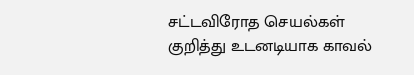சட்டவிரோத செயல்கள் குறித்து உடனடியாக காவல்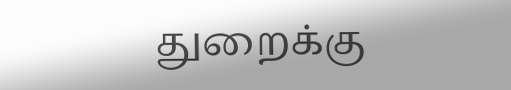துறைக்கு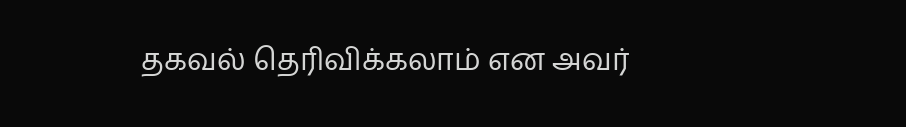தகவல் தெரிவிக்கலாம் என அவர்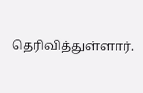தெரிவித்துள்ளார்.